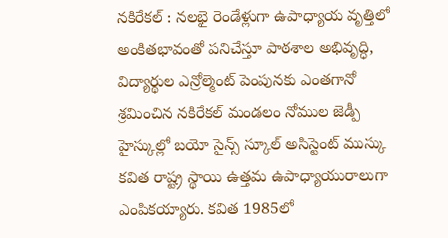నకిరేకల్ : నలభై రెండేళ్లుగా ఉపాధ్యాయ వృత్తిలో అంకితభావంతో పనిచేస్తూ పాఠశాల అభివృద్ధి, విద్యార్థుల ఎన్రోల్మెంట్ పెంపునకు ఎంతగానో శ్రమించిన నకిరేకల్ మండలం నోముల జెడ్పీ హైస్కుల్లో బయో సైన్స్ స్కూల్ అసిస్టెంట్ ముస్కు కవిత రాష్ట్ర స్థాయి ఉత్తమ ఉపాధ్యాయురాలుగా ఎంపికయ్యారు. కవిత 1985లో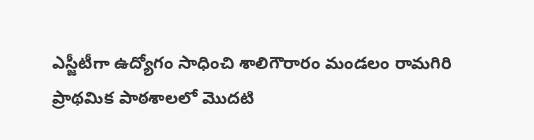ఎస్జీటీగా ఉద్యోగం సాధించి శాలిగౌరారం మండలం రామగిరి ప్రాథమిక పాఠశాలలో మొదటి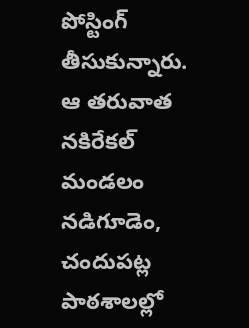పోస్టింగ్ తీసుకున్నారు. ఆ తరువాత నకిరేకల్ మండలం నడిగూడెం, చందుపట్ల పాఠశాలల్లో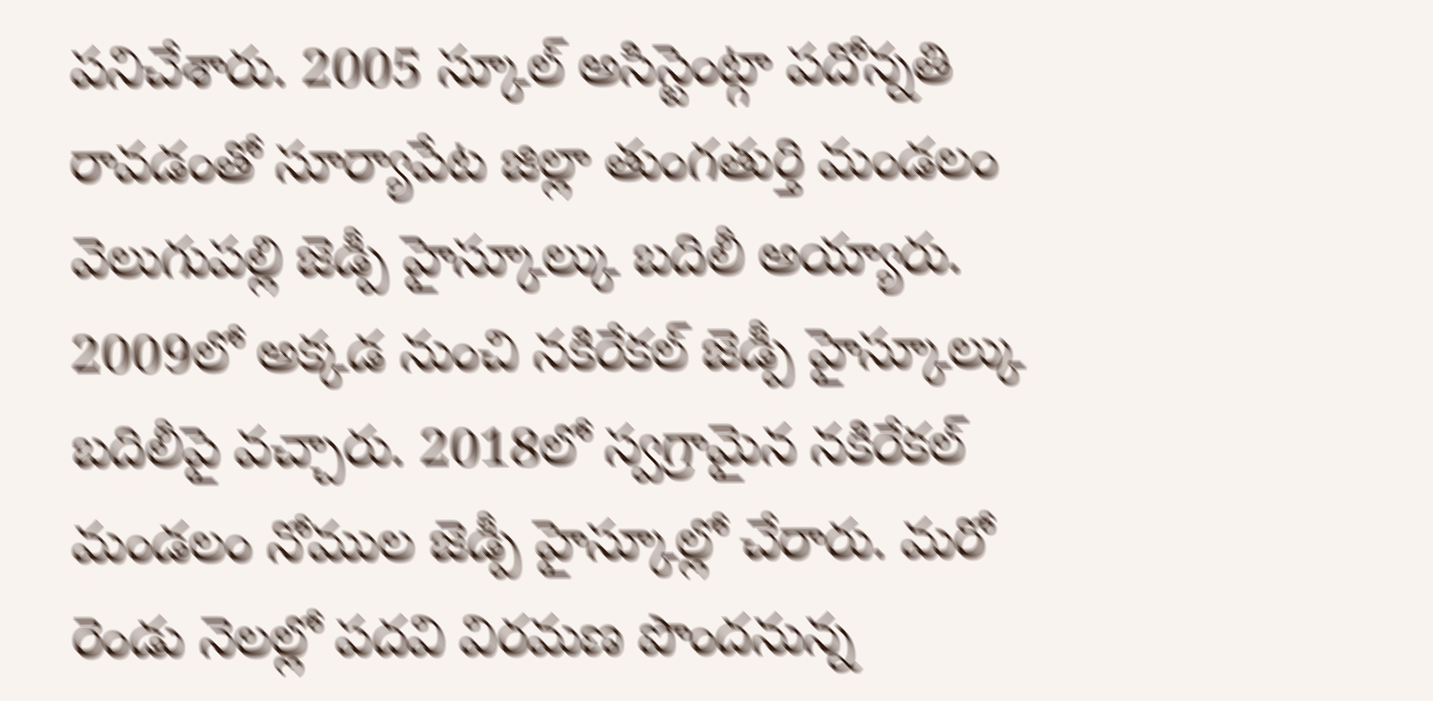పనిచేశారు. 2005 స్కూల్ అసిస్టెంట్గా పదోన్నతి రావడంతో సూర్యాపేట జిల్లా తుంగతుర్తి మండలం వెలుగుపల్లి జెడ్పీ హైస్కూల్కు బదిలీ అయ్యారు. 2009లో అక్కడ నుంచి నకిరేకల్ జెడ్పీ హైస్కూల్కు బదిలీపై వచ్చారు. 2018లో స్వగ్రామైన నకిరేకల్ మండలం నోముల జెడ్పీ హైస్కూల్లో చేరారు. మరో రెండు నెలల్లో పదవి విరమణ పొందనున్న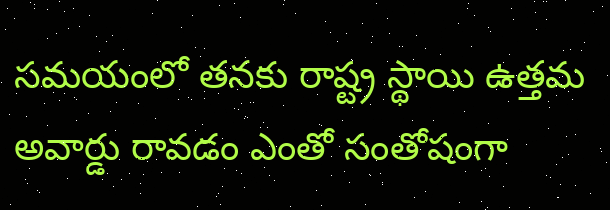సమయంలో తనకు రాష్ట్ర స్థాయి ఉత్తమ అవార్డు రావడం ఎంతో సంతోషంగా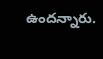ఉందన్నారు.